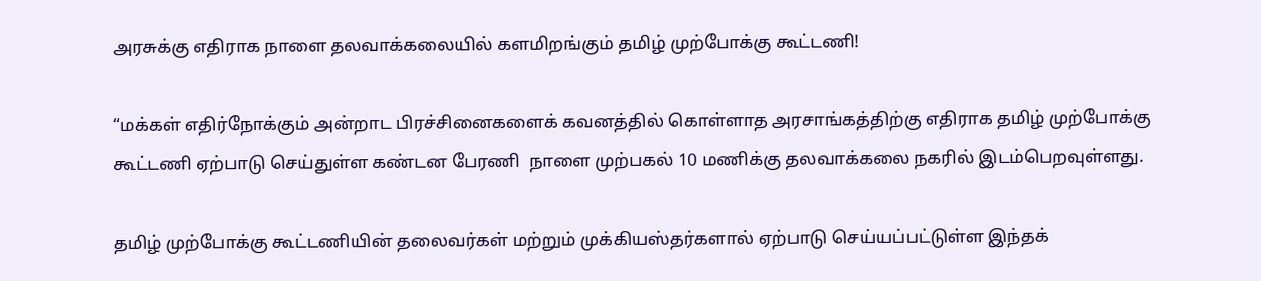அரசுக்கு எதிராக நாளை தலவாக்கலையில் களமிறங்கும் தமிழ் முற்போக்கு கூட்டணி!

“மக்கள் எதிர்நோக்கும் அன்றாட பிரச்சினைகளைக் கவனத்தில் கொள்ளாத அரசாங்கத்திற்கு எதிராக தமிழ் முற்போக்கு கூட்டணி ஏற்பாடு செய்துள்ள கண்டன பேரணி  நாளை முற்பகல் 10 மணிக்கு தலவாக்கலை நகரில் இடம்பெறவுள்ளது.

தமிழ் முற்போக்கு கூட்டணியின் தலைவர்கள் மற்றும் முக்கியஸ்தர்களால் ஏற்பாடு செய்யப்பட்டுள்ள இந்தக்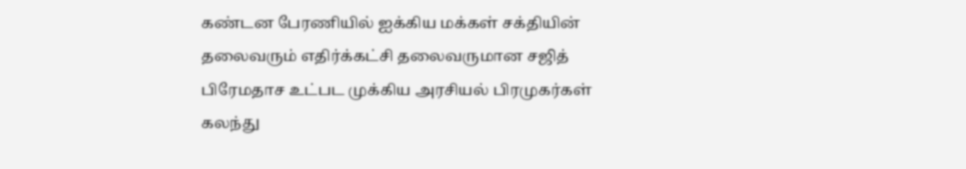கண்டன பேரணியில் ஐக்கிய மக்கள் சக்தியின் தலைவரும் எதிர்க்கட்சி தலைவருமான சஜித் பிரேமதாச உட்பட முக்கிய அரசியல் பிரமுகர்கள் கலந்து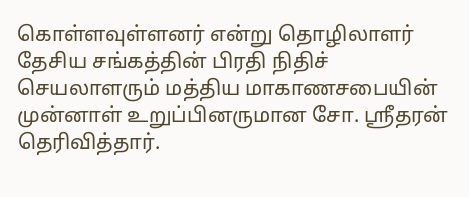கொள்ளவுள்ளனர் என்று தொழிலாளர் தேசிய சங்கத்தின் பிரதி நிதிச் செயலாளரும் மத்திய மாகாணசபையின் முன்னாள் உறுப்பினருமான சோ. ஸ்ரீதரன் தெரிவித்தார்.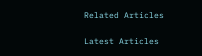Related Articles

Latest Articles